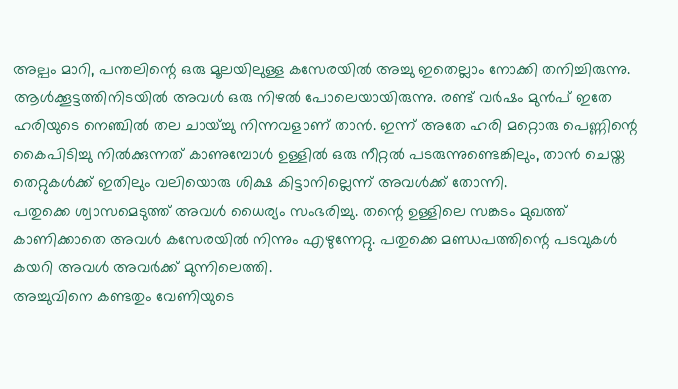അല്പം മാറി, പന്തലിന്റെ ഒരു മൂലയിലുള്ള കസേരയിൽ അച്ചു ഇതെല്ലാം നോക്കി തനിച്ചിരുന്നു. ആൾക്കൂട്ടത്തിനിടയിൽ അവൾ ഒരു നിഴൽ പോലെയായിരുന്നു. രണ്ട് വർഷം മുൻപ് ഇതേ ഹരിയുടെ നെഞ്ചിൽ തല ചായ്ച്ചു നിന്നവളാണ് താൻ. ഇന്ന് അതേ ഹരി മറ്റൊരു പെണ്ണിന്റെ കൈപിടിച്ചു നിൽക്കുന്നത് കാണുമ്പോൾ ഉള്ളിൽ ഒരു നീറ്റൽ പടരുന്നുണ്ടെങ്കിലും, താൻ ചെയ്ത തെറ്റുകൾക്ക് ഇതിലും വലിയൊരു ശിക്ഷ കിട്ടാനില്ലെന്ന് അവൾക്ക് തോന്നി.
പതുക്കെ ശ്വാസമെടുത്ത് അവൾ ധൈര്യം സംഭരിച്ചു. തന്റെ ഉള്ളിലെ സങ്കടം മുഖത്ത് കാണിക്കാതെ അവൾ കസേരയിൽ നിന്നും എഴുന്നേറ്റു. പതുക്കെ മണ്ഡപത്തിന്റെ പടവുകൾ കയറി അവൾ അവർക്ക് മുന്നിലെത്തി.
അച്ചുവിനെ കണ്ടതും വേണിയുടെ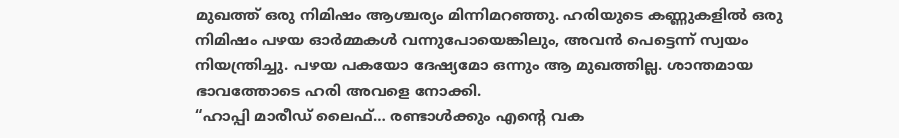മുഖത്ത് ഒരു നിമിഷം ആശ്ചര്യം മിന്നിമറഞ്ഞു. ഹരിയുടെ കണ്ണുകളിൽ ഒരു നിമിഷം പഴയ ഓർമ്മകൾ വന്നുപോയെങ്കിലും, അവൻ പെട്ടെന്ന് സ്വയം നിയന്ത്രിച്ചു. പഴയ പകയോ ദേഷ്യമോ ഒന്നും ആ മുഖത്തില്ല. ശാന്തമായ ഭാവത്തോടെ ഹരി അവളെ നോക്കി.
“ഹാപ്പി മാരീഡ് ലൈഫ്… രണ്ടാൾക്കും എന്റെ വക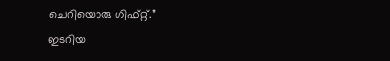ചെറിയൊരു ഗിഫ്റ്റ്.”
ഇടറിയ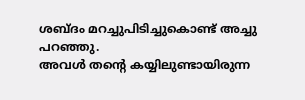ശബ്ദം മറച്ചുപിടിച്ചുകൊണ്ട് അച്ചു പറഞ്ഞു.
അവൾ തന്റെ കയ്യിലുണ്ടായിരുന്ന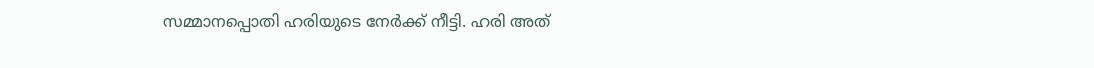സമ്മാനപ്പൊതി ഹരിയുടെ നേർക്ക് നീട്ടി. ഹരി അത്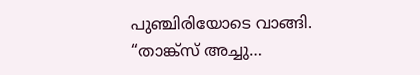പുഞ്ചിരിയോടെ വാങ്ങി.
“താങ്ക്സ് അച്ചു…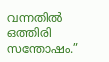വന്നതിൽ ഒത്തിരി സന്തോഷം.”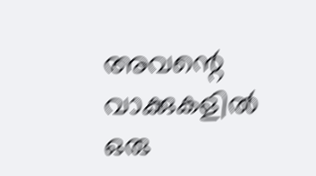അവന്റെ വാക്കുകളിൽ ഒരു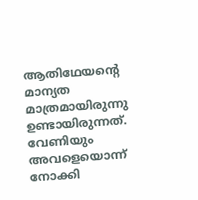ആതിഥേയന്റെ മാന്യത മാത്രമായിരുന്നു ഉണ്ടായിരുന്നത്. വേണിയും അവളെയൊന്ന് നോക്കി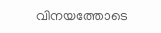വിനയത്തോടെ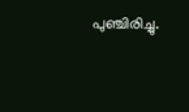പുഞ്ചിരിച്ചു.